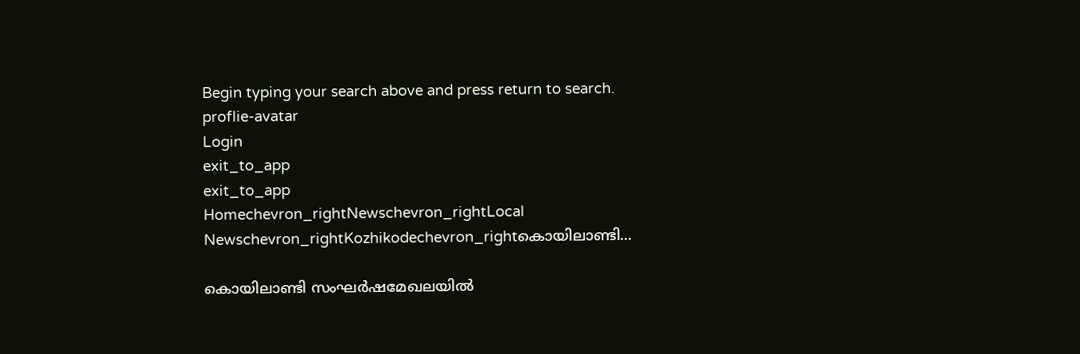Begin typing your search above and press return to search.
proflie-avatar
Login
exit_to_app
exit_to_app
Homechevron_rightNewschevron_rightLocal Newschevron_rightKozhikodechevron_rightകൊയിലാണ്ടി...

കൊയിലാണ്ടി സംഘർഷമേഖലയിൽ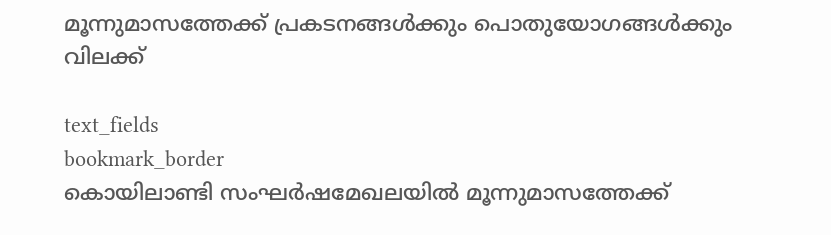മൂന്നുമാസത്തേക്ക് പ്രകടനങ്ങൾക്കും പൊതുയോഗങ്ങൾക്കും വിലക്ക്

text_fields
bookmark_border
കൊയിലാണ്ടി സംഘർഷമേഖലയിൽ മൂന്നുമാസത്തേക്ക്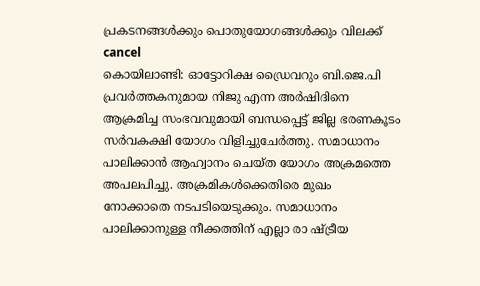പ്രകടനങ്ങൾക്കും പൊതുയോഗങ്ങൾക്കും വിലക്ക്
cancel
കൊയിലാണ്ടി: ഓട്ടോറിക്ഷ ഡ്രൈവറും ബി.ജെ.പി പ്രവർത്തകനുമായ നിജു എന്ന അർഷിദിനെ ആക്രമിച്ച സംഭവവുമായി ബന്ധപ്പെട്ട് ജില്ല ഭരണകൂടം സർവകക്ഷി യോഗം വിളിച്ചുചേർത്തു. സമാധാനം പാലിക്കാൻ ആഹ്വാനം ചെയ്ത യോഗം അക്രമത്തെ അപലപിച്ചു. അക്രമികൾക്കെതിരെ മുഖം നോക്കാതെ നടപടിയെടുക്കും. സമാധാനം പാലിക്കാനുള്ള നീക്കത്തിന് എല്ലാ രാ ഷ്ട്രീയ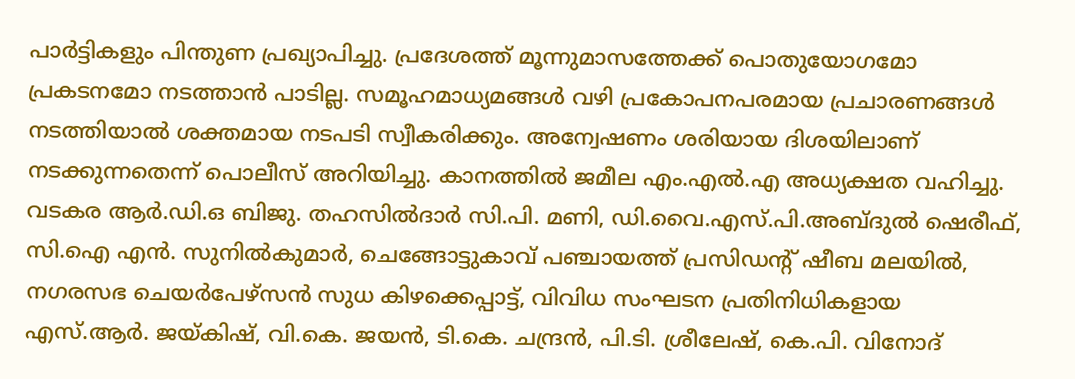പാർട്ടികളും പിന്തുണ പ്രഖ്യാപിച്ചു. പ്രദേശത്ത് മൂന്നുമാസത്തേക്ക് പൊതുയോഗമോ പ്രകടനമോ നടത്താൻ പാടില്ല. സമൂഹമാധ്യമങ്ങൾ വഴി പ്രകോപനപരമായ പ്രചാരണങ്ങൾ നടത്തിയാൽ ശക്തമായ നടപടി സ്വീകരിക്കും. അന്വേഷണം ശരിയായ ദിശയിലാണ് നടക്കുന്നതെന്ന് പൊലീസ് അറിയിച്ചു. കാനത്തിൽ ജമീല എം.എൽ.എ അധ്യക്ഷത വഹിച്ചു. വടകര ആർ.ഡി.ഒ ബിജു. തഹസിൽദാർ സി.പി. മണി, ഡി.വൈ.എസ്.പി.അബ്ദുൽ ഷെരീഫ്, സി.ഐ എൻ. സുനിൽകുമാർ, ചെങ്ങോട്ടുകാവ് പഞ്ചായത്ത് പ്രസിഡന്റ് ഷീബ മലയിൽ, നഗരസഭ ചെയർപേഴ്സൻ സുധ കിഴക്കെപ്പാട്ട്, വിവിധ സംഘടന പ്രതിനിധികളായ എസ്.ആർ. ജയ്കിഷ്, വി.കെ. ജയൻ, ടി.കെ. ചന്ദ്രൻ, പി.ടി. ശ്രീലേഷ്, കെ.പി. വിനോദ്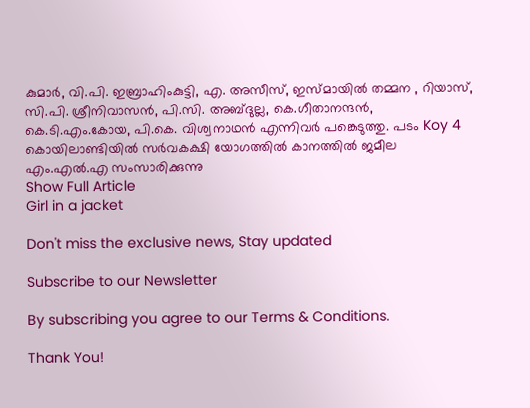കുമാർ, വി.പി. ഇബ്രാഹിംകുട്ടി, എ. അസീസ്, ഇസ്മായിൽ തമ്മന , റിയാസ്, സി.പി. ശ്രീനിവാസൻ, പി.സി. അബ്ദുല്ല, കെ.ഗീതാനന്ദൻ, കെ.ടി.എം.കോയ, പി.കെ. വിശ്വനാഥൻ എന്നിവർ പങ്കെടുത്തു. പടം Koy 4 കൊയിലാണ്ടിയിൽ സർവകക്ഷി യോഗത്തിൽ കാനത്തിൽ ജമീല എം.എൽ.എ സംസാരിക്കുന്നു
Show Full Article
Girl in a jacket

Don't miss the exclusive news, Stay updated

Subscribe to our Newsletter

By subscribing you agree to our Terms & Conditions.

Thank You!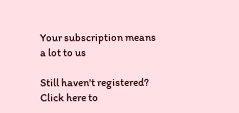Your subscription means a lot to us

Still haven't registered? Click here to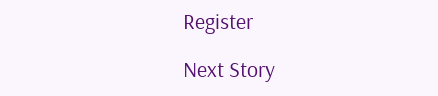Register

Next Story